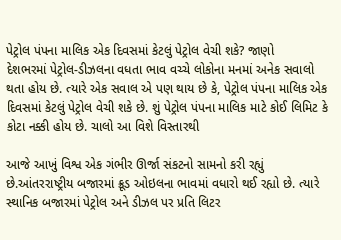પેટ્રોલ પંપના માલિક એક દિવસમાં કેટલું પેટ્રોલ વેચી શકે? જાણો
દેશભરમાં પેટ્રોલ-ડીઝલના વધતા ભાવ વચ્ચે લોકોના મનમાં અનેક સવાલો થતા હોય છે. ત્યારે એક સવાલ એ પણ થાય છે કે, પેટ્રોલ પંપના માલિક એક દિવસમાં કેટલું પેટ્રોલ વેચી શકે છે. શું પેટ્રોલ પંપના માલિક માટે કોઈ લિમિટ કે કોટા નક્કી હોય છે. ચાલો આ વિશે વિસ્તારથી

આજે આખું વિશ્વ એક ગંભીર ઊર્જા સંકટનો સામનો કરી રહ્યું છે.આંતરરાષ્ટ્રીય બજારમાં ક્રૂડ ઓઇલના ભાવમાં વધારો થઈ રહ્યો છે. ત્યારે સ્થાનિક બજારમાં પેટ્રોલ અને ડીઝલ પર પ્રતિ લિટર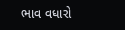ભાવ વધારો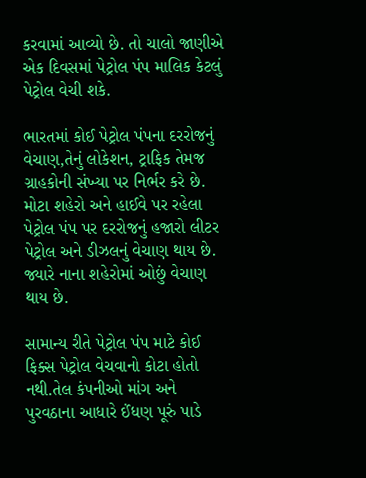કરવામાં આવ્યો છે. તો ચાલો જાણીએ એક દિવસમાં પેટ્રોલ પંપ માલિક કેટલું પેટ્રોલ વેચી શકે.

ભારતમાં કોઈ પેટ્રોલ પંપના દરરોજનું વેચાણ,તેનું લોકેશન, ટ્રાફિક તેમજ ગ્રાહકોની સંખ્યા પર નિર્ભર કરે છે. મોટા શહેરો અને હાઈવે પર રહેલા પેટ્રોલ પંપ પર દરરોજનું હજારો લીટર પેટ્રોલ અને ડીઝલનું વેચાણ થાય છે. જ્યારે નાના શહેરોમાં ઓછું વેચાણ થાય છે.

સામાન્ય રીતે પેટ્રોલ પંપ માટે કોઈ ફિક્સ પેટ્રોલ વેચવાનો કોટા હોતો નથી.તેલ કંપનીઓ માંગ અને પુરવઠાના આધારે ઈંધણ પૂરું પાડે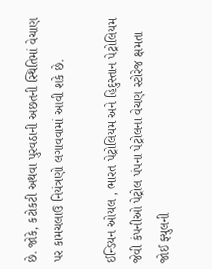છે. જોકે, કટોકટી અથવા પુરવઠાની અછતની સ્થિતિમાં વેચાણ પર કામચલાઉ નિયંત્રણો લગાવવામાં આવી શકે છે.

ઈન્ડિયન ઓયલ , ભારત પેટ્રોલિયમ અને હિદુસ્તાન પેટ્રોલિયમ જેવી કંપનીઓ પેટ્રોલ પંપના પેટ્રોલના વેચણ સ્ટોરેજ ક્ષમતા જોઈ ફ્યુલની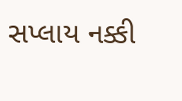સપ્લાય નક્કી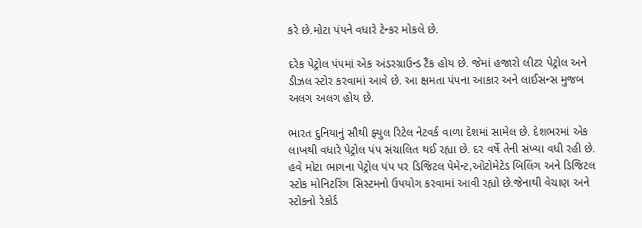કરે છે.મોટા પંપને વધારે ટેન્કર મોકલે છે.

દરેક પેટ્રોલ પંપમાં એક અંડરગ્રાઉન્ડ ટૈંક હોય છે. જેમાં હજારો લીટર પેટ્રોલ અને ડીઝલ સ્ટોર કરવામાં આવે છે. આ ક્ષમતા પંપના આકાર અને લાઈસન્સ મુજબ અલગ અલગ હોય છે.

ભારત દુનિયાનું સૌથી ફ્યુલ રિટેલ નેટવર્ક વાળા દેશમાં સામેલ છે. દેશભરમાં એક લાખથી વધારે પેટ્રોલ પંપ સંચાલિત થઈ રહ્યા છે. દર વર્ષે તેની સંખ્યા વધી રહી છે. હવે મોટા ભાગના પેટ્રોલ પંપ પર ડિજિટલ પેમેન્ટ,ઓટોમેટેડ બિલિંગ અને ડિજિટલ સ્ટોક મોનિટરિંગ સિસ્ટમનો ઉપયોગ કરવામાં આવી રહ્યો છે.જેનાથી વેચાણ અને સ્ટોકનો રેકોર્ડ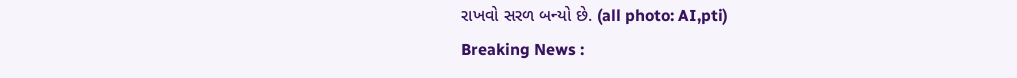રાખવો સરળ બન્યો છે. (all photo: AI,pti)
Breaking News :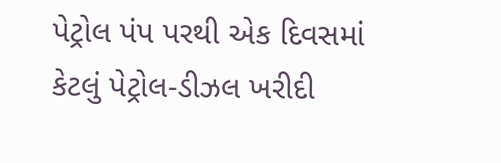પેટ્રોલ પંપ પરથી એક દિવસમાં કેટલું પેટ્રોલ-ડીઝલ ખરીદી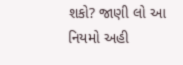શકો? જાણી લો આ નિયમો અહી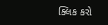ક્લિક કરો